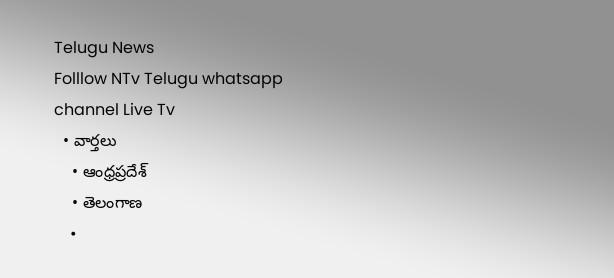Telugu News
Folllow NTv Telugu whatsapp channel Live Tv
  • వార్తలు
    • ఆంధ్రప్రదేశ్
    • తెలంగాణ
    •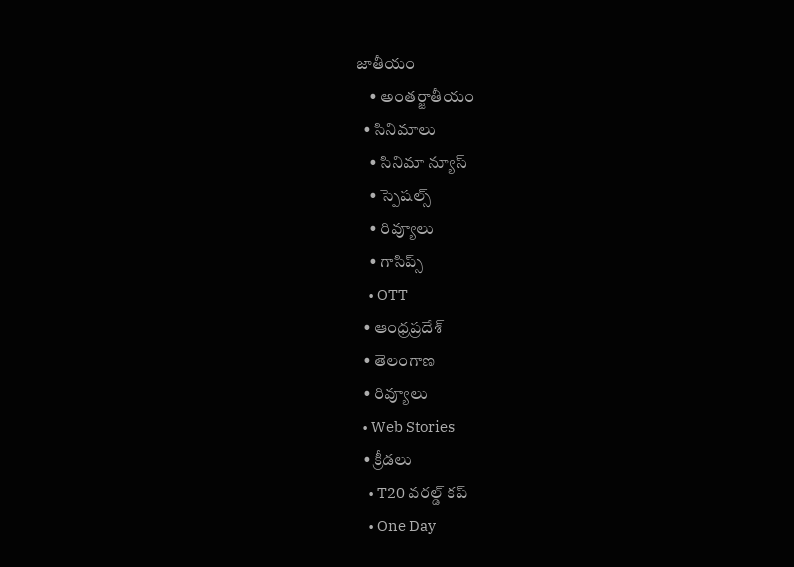జాతీయం
    • అంతర్జాతీయం
  • సినిమాలు
    • సినిమా న్యూస్
    • స్పెషల్స్
    • రివ్యూలు
    • గాసిప్స్
    • OTT
  • ఆంధ్రప్రదేశ్
  • తెలంగాణ
  • రివ్యూలు
  • Web Stories
  • క్రీడలు
    • T20 వరల్డ్ కప్
    • One Day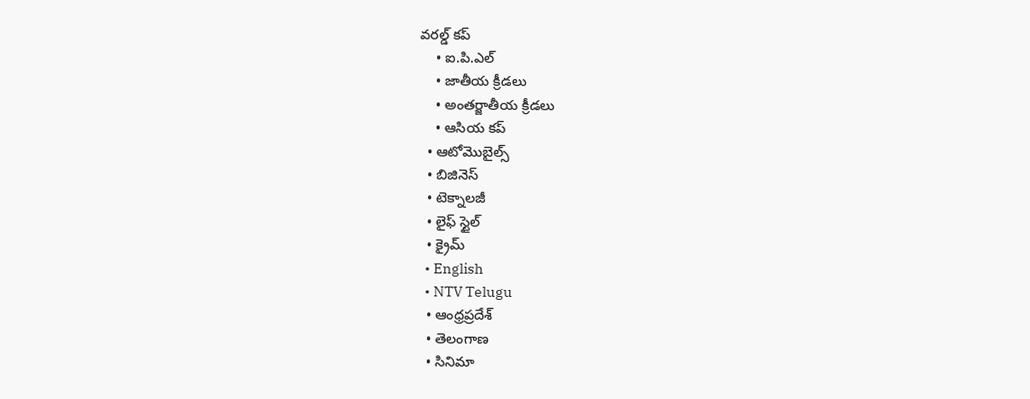వరల్డ్ కప్
    • ఐ.పి.ఎల్
    • జాతీయ క్రీడలు
    • అంతర్జాతీయ క్రీడలు
    • ఆసియ కప్
  • ఆటోమొబైల్స్
  • బిజినెస్‌
  • టెక్నాలజీ
  • లైఫ్ స్టైల్
  • క్రైమ్
  • English
  • NTV Telugu
  • ఆంధ్రప్రదేశ్
  • తెలంగాణ
  • సినిమా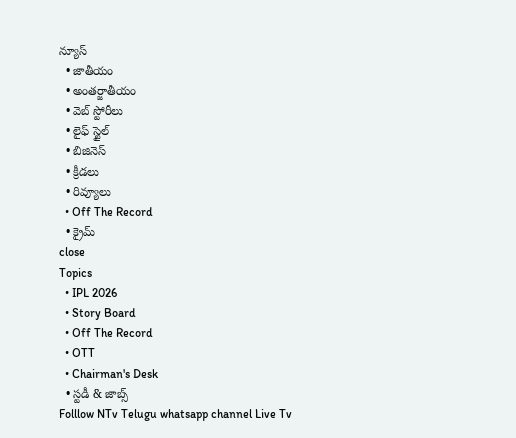న్యూస్
  • జాతీయం
  • అంతర్జాతీయం
  • వెబ్ స్టోరీలు
  • లైఫ్ స్టైల్
  • బిజినెస్‌
  • క్రీడలు
  • రివ్యూలు
  • Off The Record
  • క్రైమ్
close
Topics
  • IPL 2026
  • Story Board
  • Off The Record
  • OTT
  • Chairman's Desk
  • స్టడీ & జాబ్స్
Folllow NTv Telugu whatsapp channel Live Tv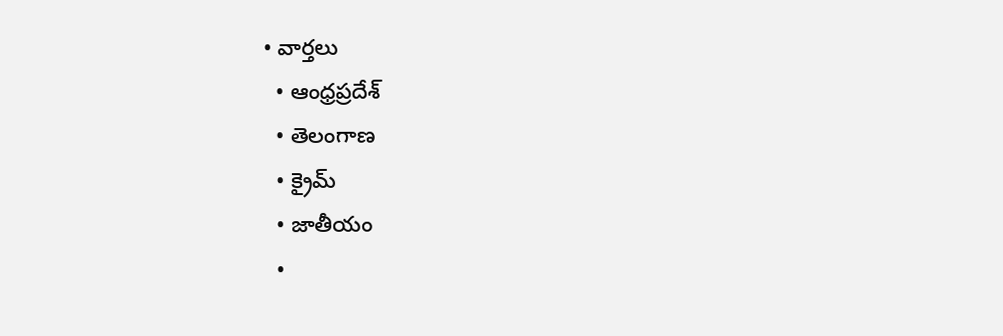• వార్తలు
  • ఆంధ్రప్రదేశ్
  • తెలంగాణ
  • క్రైమ్
  • జాతీయం
  •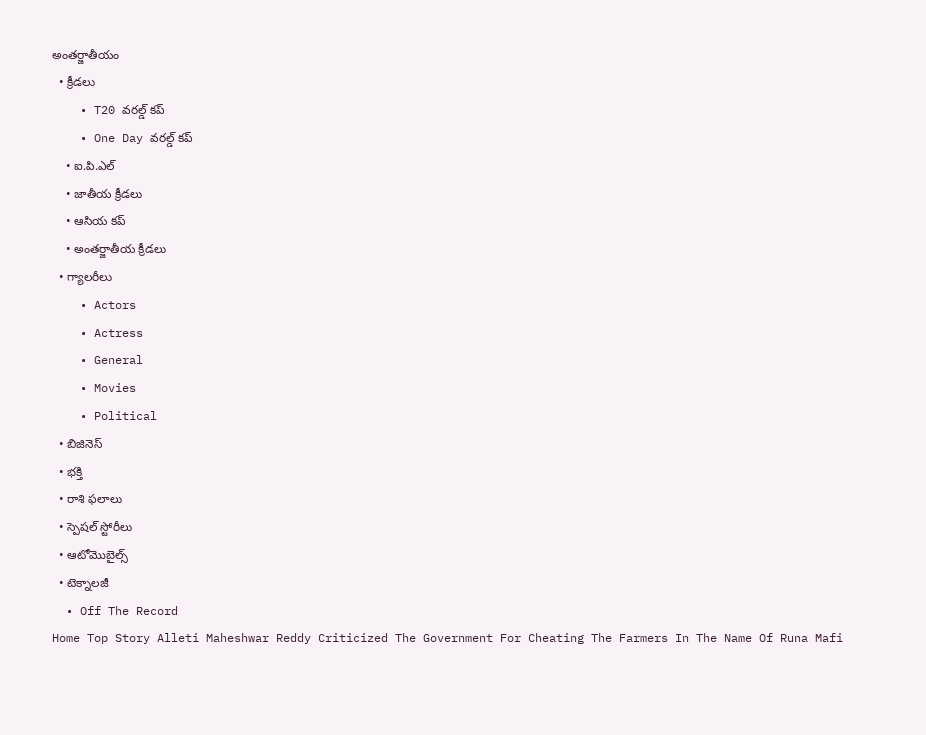అంతర్జాతీయం
  • క్రీడలు
    • T20 వరల్డ్ కప్
    • One Day వరల్డ్ కప్
    • ఐ.పి.ఎల్
    • జాతీయ క్రీడలు
    • ఆసియ కప్
    • అంతర్జాతీయ క్రీడలు
  • గ్యాలరీలు
    • Actors
    • Actress
    • General
    • Movies
    • Political
  • బిజినెస్‌
  • భక్తి
  • రాశి ఫలాలు
  • స్పెషల్‌ స్టోరీలు
  • ఆటోమొబైల్స్
  • టెక్నాలజీ
  • Off The Record
Home Top Story Alleti Maheshwar Reddy Criticized The Government For Cheating The Farmers In The Name Of Runa Mafi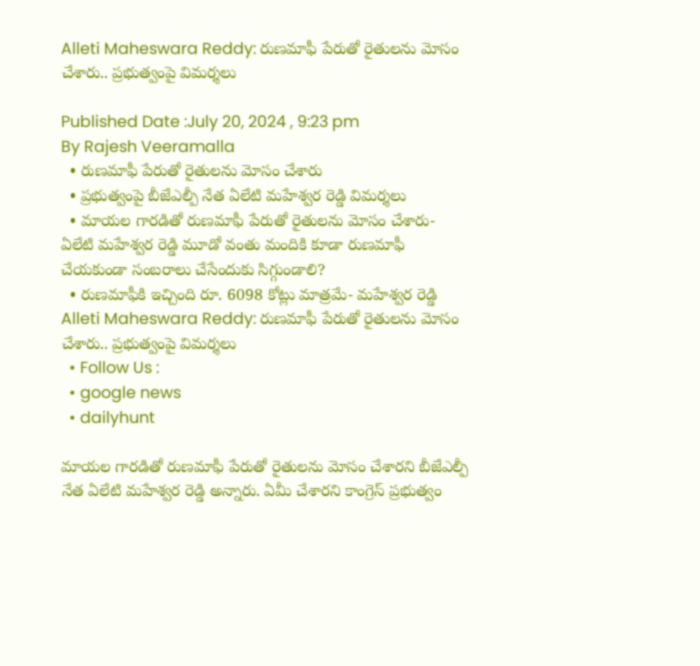Alleti Maheswara Reddy: రుణమాఫీ పేరుతో రైతులను మోసం చేశారు.. ప్రభుత్వంపై విమర్శలు

Published Date :July 20, 2024 , 9:23 pm
By Rajesh Veeramalla
  • రుణమాఫీ పేరుతో రైతులను మోసం చేశారు
  • ప్రభుత్వంపై బీజేఎల్పీ నేత ఏలేటి మహేశ్వర రెడ్డి విమర్శలు
  • మాయల గారడితో రుణమాఫీ పేరుతో రైతులను మోసం చేశారు- ఏలేటి మహేశ్వర రెడ్డి మూడో వంతు మందికి కూడా రుణమాఫీ చేయకుండా సంబరాలు చేసేందుకు సిగ్గుండాలి?
  • రుణమాఫీకి ఇచ్చింది రూ. 6098 కోట్లు మాత్రమే- మహేశ్వర రెడ్డి
Alleti Maheswara Reddy: రుణమాఫీ పేరుతో రైతులను మోసం చేశారు.. ప్రభుత్వంపై విమర్శలు
  • Follow Us :
  • google news
  • dailyhunt

మాయల గారడితో రుణమాఫీ పేరుతో రైతులను మోసం చేశారని బీజేఎల్పీ నేత ఏలేటి మహేశ్వర రెడ్డి అన్నారు. ఏమీ చేశారని కాంగ్రెస్ ప్రభుత్వం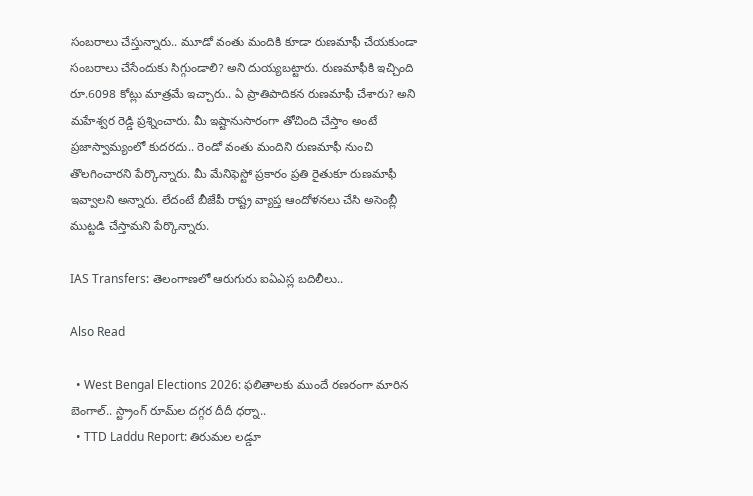సంబరాలు చేస్తున్నారు.. మూడో వంతు మందికి కూడా రుణమాఫీ చేయకుండా సంబరాలు చేసేందుకు సిగ్గుండాలి? అని దుయ్యబట్టారు. రుణమాఫీకి ఇచ్చింది రూ.6098 కోట్లు మాత్రమే ఇచ్చారు.. ఏ ప్రాతిపాదికన రుణమాఫీ చేశారు? అని మహేశ్వర రెడ్డి ప్రశ్నించారు. మీ ఇష్టానుసారంగా తోచింది చేస్తాం అంటే ప్రజాస్వామ్యంలో కుదరదు.. రెండో వంతు మందిని రుణమాఫీ నుంచి తొలగించారని పేర్కొన్నారు. మీ మేనిఫెస్టో ప్రకారం ప్రతి రైతుకూ రుణమాఫీ ఇవ్వాలని అన్నారు. లేదంటే బీజేపీ రాష్ట్ర వ్యాప్త ఆందోళనలు చేసి అసెంబ్లీ ముట్టడి చేస్తామని పేర్కొన్నారు.

IAS Transfers: తెలంగాణలో ఆరుగురు ఐఏఎస్ల బదిలీలు..

Also Read

  • West Bengal Elections 2026: ఫలితాలకు ముందే రణరంగా మారిన బెంగాల్.. స్ట్రాంగ్ రూమ్‌ల దగ్గర దీదీ ధర్నా..
  • TTD Laddu Report: తిరుమల లడ్డూ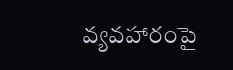వ్యవహారంపై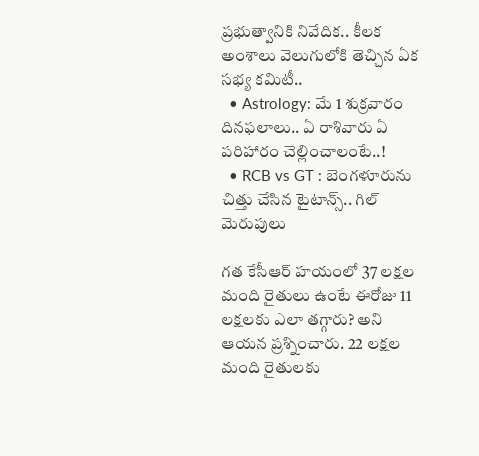ప్రభుత్వానికి నివేదిక.. కీలక అంశాలు వెలుగులోకి తెచ్చిన ఏక సభ్య కమిటీ..
  • Astrology: మే 1 శుక్రవారం దినఫలాలు.. ఏ రాశివారు ఏ పరిహారం చెల్లించాలంటే..!
  • RCB vs GT : బెంగళూరును చిత్తు చేసిన టైటాన్స్.. గిల్ మెరుపులు

గత కేసీఆర్ హయంలో 37 లక్షల మంది రైతులు ఉంటే ఈరోజు 11 లక్షలకు ఎలా తగ్గారు? అని ఆయన ప్రశ్నించారు. 22 లక్షల మంది రైతులకు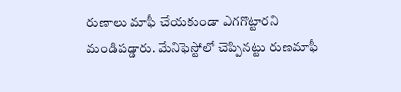రుణాలు మాఫీ చేయకుండా ఎగగొట్టారని మండిపడ్డారు. మేనిఫెస్టోలో చెప్పినట్టు రుణమాఫీ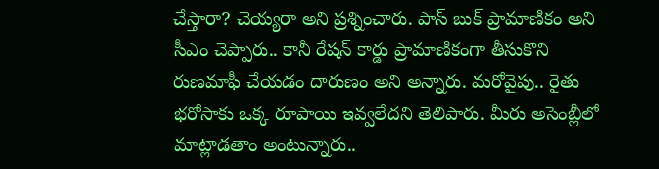చేస్తారా? చెయ్యరా అని ప్రశ్నించారు. పాస్ బుక్ ప్రామాణికం అని సీఎం చెప్పారు.. కానీ రేషన్ కార్డు ప్రామాణికంగా తీసుకొని రుణమాఫీ చేయడం దారుణం అని అన్నారు. మరోవైపు.. రైతు భరోసాకు ఒక్క రూపాయి ఇవ్వలేదని తెలిపారు. మీరు అసెంబ్లీలో మాట్లాడతాం అంటున్నారు..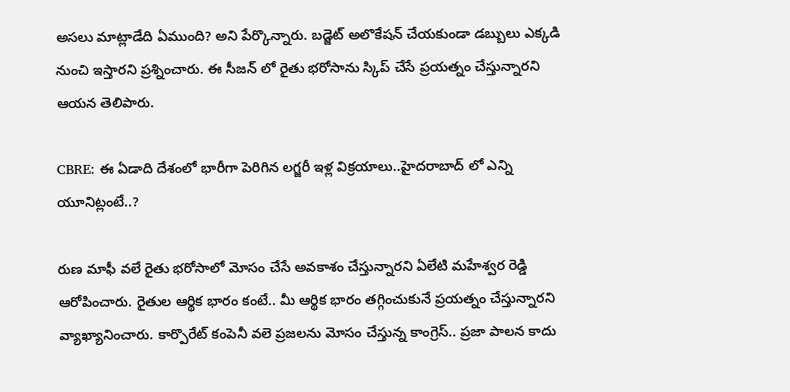అసలు మాట్లాడేది ఏముంది? అని పేర్కొన్నారు. బడ్జెట్ అలొకేషన్ చేయకుండా డబ్బులు ఎక్కడి నుంచి ఇస్తారని ప్రశ్నించారు. ఈ సీజన్ లో రైతు భరోసాను స్కిప్ చేసే ప్రయత్నం చేస్తున్నారని ఆయన తెలిపారు.

CBRE: ఈ ఏడాది దేశంలో భారీగా పెరిగిన లగ్జరీ ఇళ్ల విక్రయాలు..హైదరాబాద్ లో ఎన్ని యూనిట్లంటే..?

రుణ మాఫీ వలే రైతు భరోసాలో మోసం చేసే అవకాశం చేస్తున్నారని ఏలేటి మహేశ్వర రెడ్డి ఆరోపించారు. రైతుల ఆర్థిక భారం కంటే.. మీ ఆర్థిక భారం తగ్గించుకునే ప్రయత్నం చేస్తున్నారని వ్యాఖ్యానించారు. కార్పొరేట్ కంపెనీ వలె ప్రజలను మోసం చేస్తున్న కాంగ్రెస్.. ప్రజా పాలన కాదు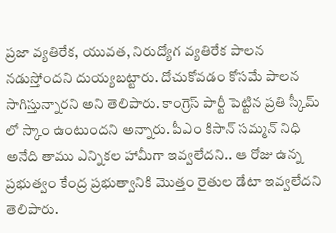ప్రజా వ్యతిరేక, యువత, నిరుద్యోగ వ్యతిరేక పాలన నడుస్తోందని దుయ్యబట్టారు. దోచుకోవడం కోసమే పాలన సాగిస్తున్నారని అని తెలిపారు. కాంగ్రెస్ పార్టీ పెట్టిన ప్రతి స్కీమ్ లో స్కాం ఉంటుందని అన్నారు. పీఎం కిసాన్ సమ్మన్ నిధి అనేది తాము ఎన్నికల హామీగా ఇవ్వలేదని.. ఆ రోజు ఉన్న ప్రభుత్వం కేంద్ర ప్రభుత్వానికి మొత్తం రైతుల డేటా ఇవ్వలేదని తెలిపారు.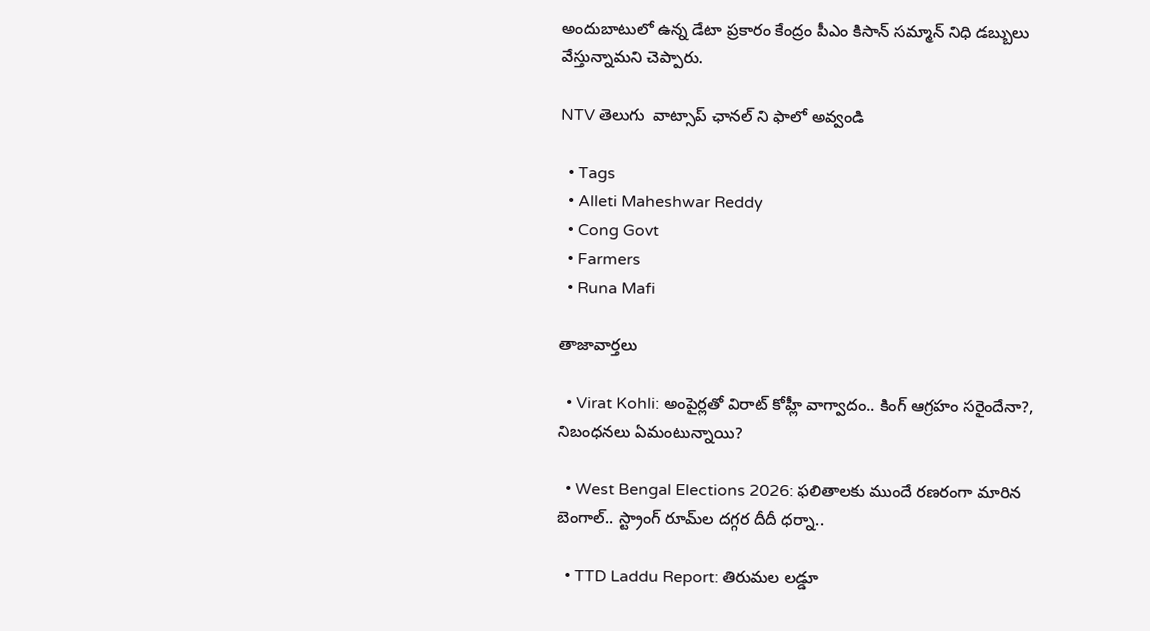అందుబాటులో ఉన్న డేటా ప్రకారం కేంద్రం పీఎం కిసాన్ సమ్మాన్ నిధి డబ్బులు వేస్తున్నామని చెప్పారు.

NTV తెలుగు  వాట్సాప్ ఛానల్ ని ఫాలో అవ్వండి

  • Tags
  • Alleti Maheshwar Reddy
  • Cong Govt
  • Farmers
  • Runa Mafi

తాజావార్తలు

  • Virat Kohli: అంపైర్లతో విరాట్ కోహ్లీ వాగ్వాదం.. కింగ్ ఆగ్రహం సరైందేనా?, నిబంధనలు ఏమంటున్నాయి?

  • West Bengal Elections 2026: ఫలితాలకు ముందే రణరంగా మారిన బెంగాల్.. స్ట్రాంగ్ రూమ్‌ల దగ్గర దీదీ ధర్నా..

  • TTD Laddu Report: తిరుమల లడ్డూ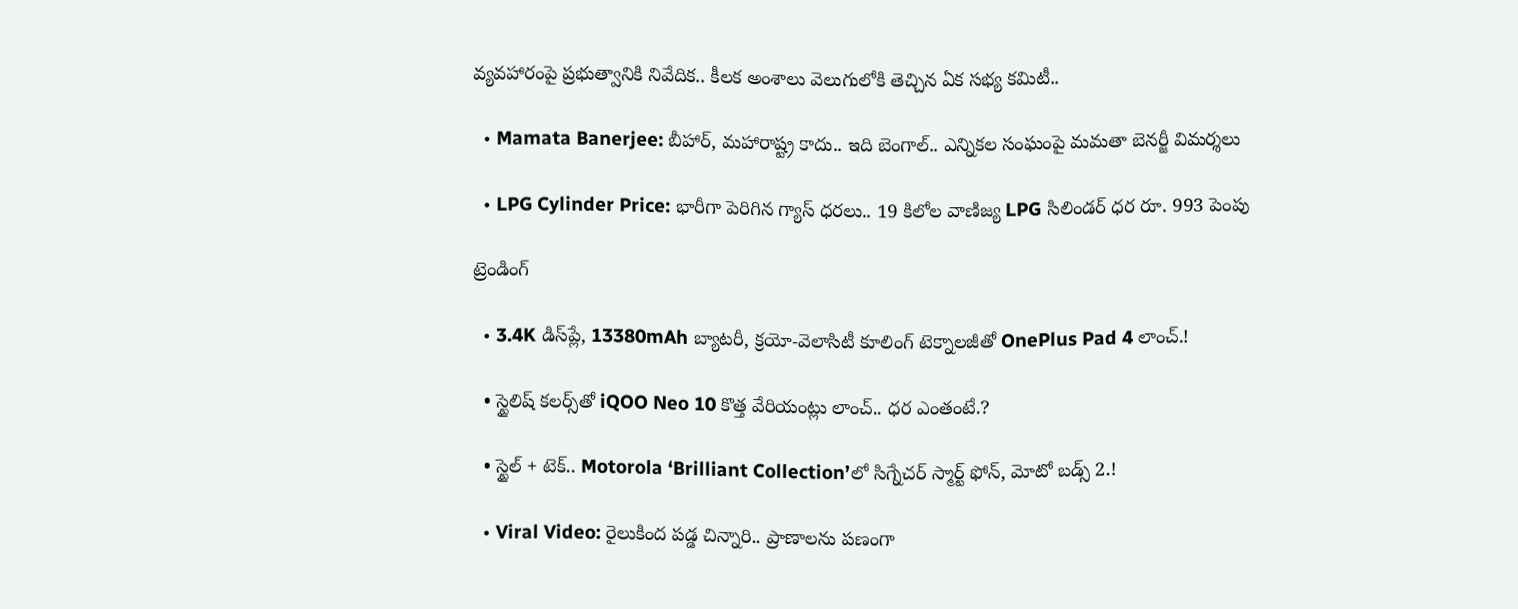వ్యవహారంపై ప్రభుత్వానికి నివేదిక.. కీలక అంశాలు వెలుగులోకి తెచ్చిన ఏక సభ్య కమిటీ..

  • Mamata Banerjee: బీహార్, మహారాష్ట్ర కాదు.. ఇది బెంగాల్.. ఎన్నికల సంఘంపై మమతా బెనర్జీ విమర్శలు

  • LPG Cylinder Price: భారీగా పెరిగిన గ్యాస్ ధరలు.. 19 కిలోల వాణిజ్య LPG సిలిండర్ ధర రూ. 993 పెంపు

ట్రెండింగ్‌

  • 3.4K డిస్‌ప్లే, 13380mAh బ్యాటరీ, క్రయో-వెలాసిటీ కూలింగ్ టెక్నాలజీతో OnePlus Pad 4 లాంచ్.!

  • స్టైలిష్ కలర్స్‌తో iQOO Neo 10 కొత్త వేరియంట్లు లాంచ్.. ధర ఎంతంటే.?

  • స్టైల్ + టెక్.. Motorola ‘Brilliant Collection’లో సిగ్నేచర్ స్మార్ట్ ఫోన్, మోటో బడ్స్ 2.!

  • Viral Video: రైలుకింద పడ్డ చిన్నారి.. ప్రాణాలను పణంగా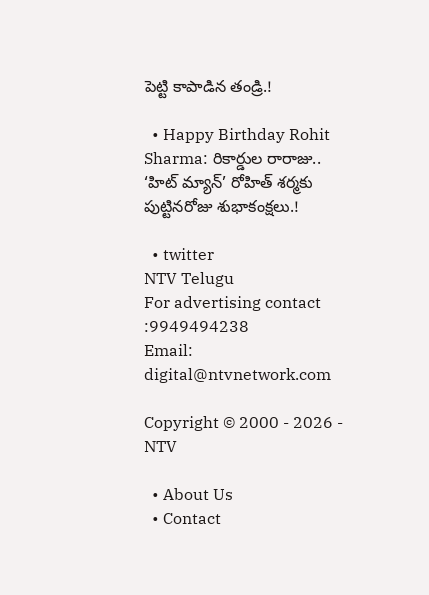పెట్టి కాపాడిన తండ్రి.!

  • Happy Birthday Rohit Sharma: రికార్డుల రారాజు.. ‘హిట్‌ మ్యాన్’ రోహిత్ శర్మకు పుట్టినరోజు శుభాకంక్షలు.!

  • twitter
NTV Telugu
For advertising contact :9949494238
Email: digital@ntvnetwork.com

Copyright © 2000 - 2026 - NTV

  • About Us
  • Contact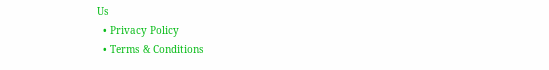Us
  • Privacy Policy
  • Terms & Conditions